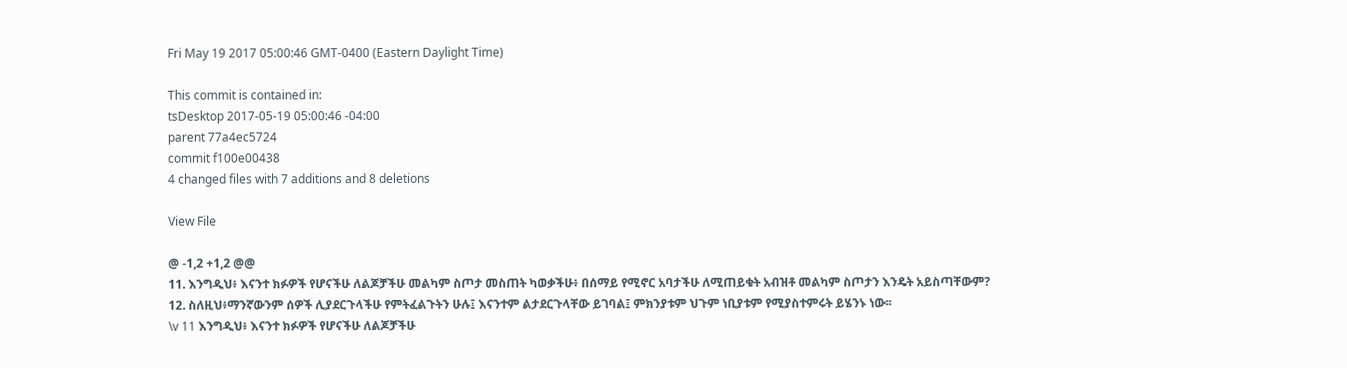Fri May 19 2017 05:00:46 GMT-0400 (Eastern Daylight Time)

This commit is contained in:
tsDesktop 2017-05-19 05:00:46 -04:00
parent 77a4ec5724
commit f100e00438
4 changed files with 7 additions and 8 deletions

View File

@ -1,2 +1,2 @@
11. እንግዲህ፥ እናንተ ክፉዎች የሆናችሁ ለልጆቻችሁ መልካም ስጦታ መስጠት ካወቃችሁ፥ በሰማይ የሚኖር አባታችሁ ለሚጠይቁት አብዝቶ መልካም ስጦታን እንዴት አይስጣቸውም?
12. ስለዚህ፥ማንኛውንም ሰዎች ሊያደርጉላችሁ የምትፈልጉትን ሁሉ፤ እናንተም ልታደርጉላቸው ይገባል፤ ምክንያቱም ህጉም ነቢያቱም የሚያስተምሩት ይሄንኑ ነው፡፡
\v 11 እንግዲህ፥ እናንተ ክፉዎች የሆናችሁ ለልጆቻችሁ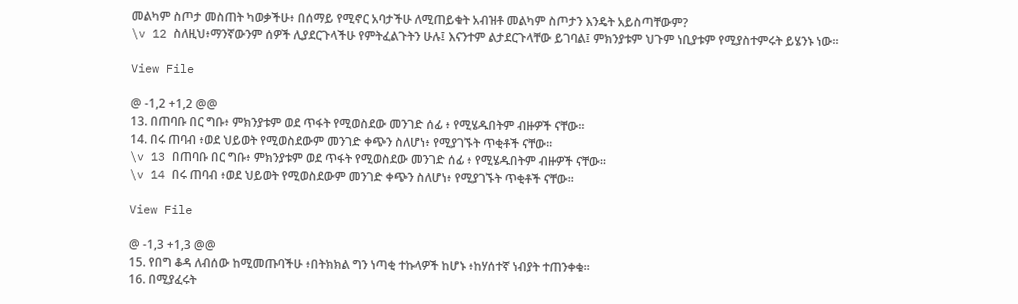መልካም ስጦታ መስጠት ካወቃችሁ፥ በሰማይ የሚኖር አባታችሁ ለሚጠይቁት አብዝቶ መልካም ስጦታን እንዴት አይስጣቸውም?
\v 12 ስለዚህ፥ማንኛውንም ሰዎች ሊያደርጉላችሁ የምትፈልጉትን ሁሉ፤ እናንተም ልታደርጉላቸው ይገባል፤ ምክንያቱም ህጉም ነቢያቱም የሚያስተምሩት ይሄንኑ ነው፡፡

View File

@ -1,2 +1,2 @@
13. በጠባቡ በር ግቡ፥ ምክንያቱም ወደ ጥፋት የሚወስደው መንገድ ሰፊ ፥ የሚሄዱበትም ብዙዎች ናቸው፡፡
14. በሩ ጠባብ ፥ወደ ህይወት የሚወስደውም መንገድ ቀጭን ስለሆነ፥ የሚያገኙት ጥቂቶች ናቸው፡፡
\v 13 በጠባቡ በር ግቡ፥ ምክንያቱም ወደ ጥፋት የሚወስደው መንገድ ሰፊ ፥ የሚሄዱበትም ብዙዎች ናቸው፡፡
\v 14 በሩ ጠባብ ፥ወደ ህይወት የሚወስደውም መንገድ ቀጭን ስለሆነ፥ የሚያገኙት ጥቂቶች ናቸው፡፡

View File

@ -1,3 +1,3 @@
15. የበግ ቆዳ ለብሰው ከሚመጡባችሁ ፥በትክክል ግን ነጣቂ ተኩላዎች ከሆኑ ፥ከሃሰተኛ ነብያት ተጠንቀቁ።
16. በሚያፈሩት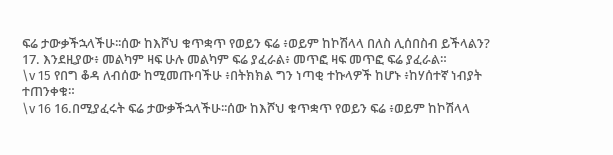ፍሬ ታውቃችኋላችሁ፡፡ሰው ከእሾህ ቁጥቋጥ የወይን ፍሬ ፥ወይም ከኮሽላላ በለስ ሊሰበስብ ይችላልን?
17. እንደዚያው፥ መልካም ዛፍ ሁሉ መልካም ፍሬ ያፈራል፥ መጥፎ ዛፍ መጥፎ ፍሬ ያፈራል።
\v 15 የበግ ቆዳ ለብሰው ከሚመጡባችሁ ፥በትክክል ግን ነጣቂ ተኩላዎች ከሆኑ ፥ከሃሰተኛ ነብያት ተጠንቀቁ።
\v 16 16.በሚያፈሩት ፍሬ ታውቃችኋላችሁ፡፡ሰው ከእሾህ ቁጥቋጥ የወይን ፍሬ ፥ወይም ከኮሽላላ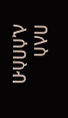በለስ ሊሰበስብ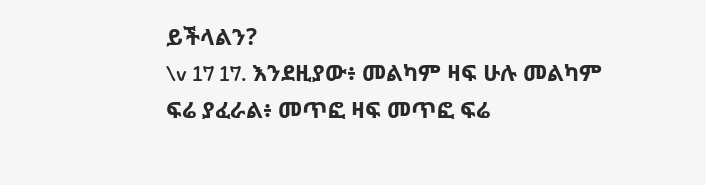ይችላልን?
\v 17 17. እንደዚያው፥ መልካም ዛፍ ሁሉ መልካም ፍሬ ያፈራል፥ መጥፎ ዛፍ መጥፎ ፍሬ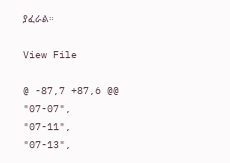ያፈራል።

View File

@ -87,7 +87,6 @@
"07-07",
"07-11",
"07-13",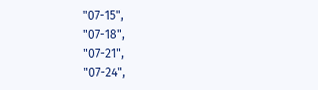"07-15",
"07-18",
"07-21",
"07-24",